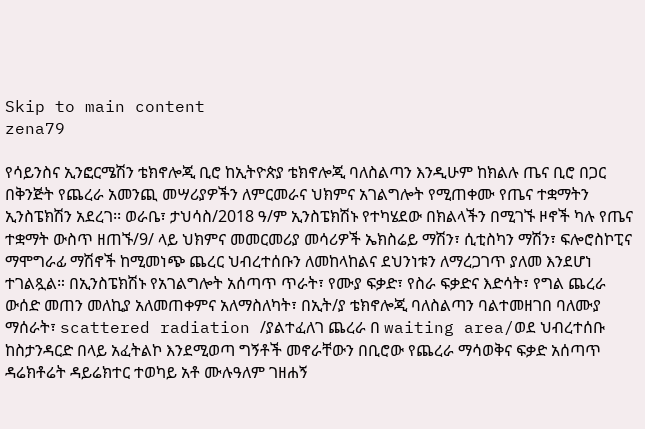Skip to main content
zena79

የሳይንስና ኢንፎርሜሽን ቴክኖሎጂ ቢሮ ከኢትዮጵያ ቴክኖሎጂ ባለስልጣን እንዲሁም ከክልሉ ጤና ቢሮ በጋር በቅንጅት የጨረራ አመንጪ መሣሪያዎችን ለምርመራና ህክምና አገልግሎት የሚጠቀሙ የጤና ተቋማትን ኢንስፔክሽን አደረገ፡፡ ወራቤ፣ ታህሳስ/2018 ዓ/ም ኢንስፔክሽኑ የተካሄደው በክልላችን በሚገኙ ዞኖች ካሉ የጤና ተቋማት ውስጥ ዘጠኙ/9/ ላይ ህክምና መመርመሪያ መሳሪዎች ኤክስሬይ ማሽን፣ ሲቲስካን ማሽን፣ ፍሎሮስኮፒና ማሞግራፊ ማሽኖች ከሚመነጭ ጨረር ህብረተሰቡን ለመከላከልና ደህንነቱን ለማረጋገጥ ያለመ እንደሆነ ተገልጿል። በኢንስፔክሽኑ የአገልግሎት አሰጣጥ ጥራት፣ የሙያ ፍቃድ፣ የስራ ፍቃድና እድሳት፣ የግል ጨረራ ውሰድ መጠን መለኪያ አለመጠቀምና አለማስለካት፣ በኢት/ያ ቴክኖሎጂ ባለስልጣን ባልተመዘገበ ባለሙያ ማሰራት፣ scattered radiation /ያልተፈለገ ጨረራ በ waiting area/ወደ ህብረተሰቡ ከስታንዳርድ በላይ አፈትልኮ እንደሚወጣ ግኝቶች መኖራቸውን በቢሮው የጨረራ ማሳወቅና ፍቃድ አሰጣጥ ዳሬክቶሬት ዳይሬክተር ተወካይ አቶ ሙሉዓለም ገዘሐኝ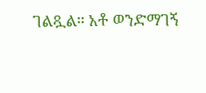ገልጿል። አቶ ወንድማገኝ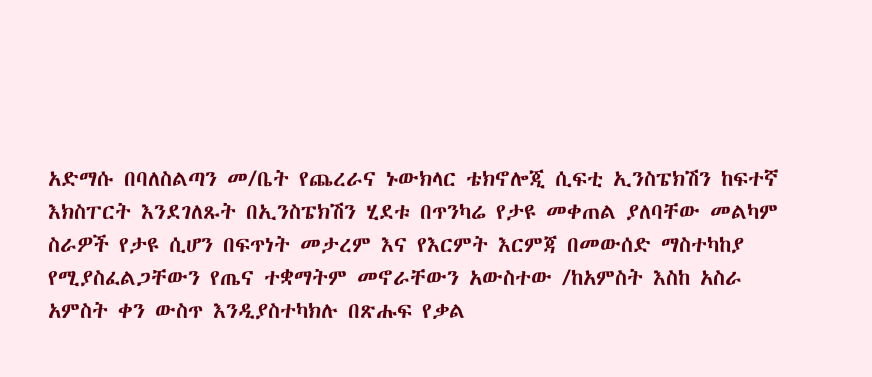አድማሱ በባለስልጣን መ/ቤት የጨረራና ኑውክላር ቴክኖሎጂ ሲፍቲ ኢንስፔክሽን ከፍተኛ እክስፐርት እንደገለጹት በኢንስፔክሽን ሂደቱ በጥንካሬ የታዩ መቀጠል ያለባቸው መልካም ስራዎች የታዩ ሲሆን በፍጥነት መታረም እና የእርምት እርምጃ በመውሰድ ማስተካከያ የሚያስፈልጋቸውን የጤና ተቋማትም መኖራቸውን አውስተው /ከአምስት እስከ አስራ አምስት ቀን ውስጥ እንዲያስተካክሉ በጽሑፍ የቃል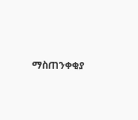ማስጠንቀቂያ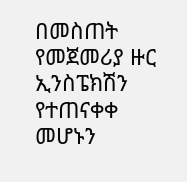በመስጠት የመጀመሪያ ዙር ኢንስፔክሽን የተጠናቀቀ መሆኑን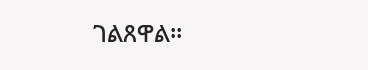ገልጸዋል፡፡